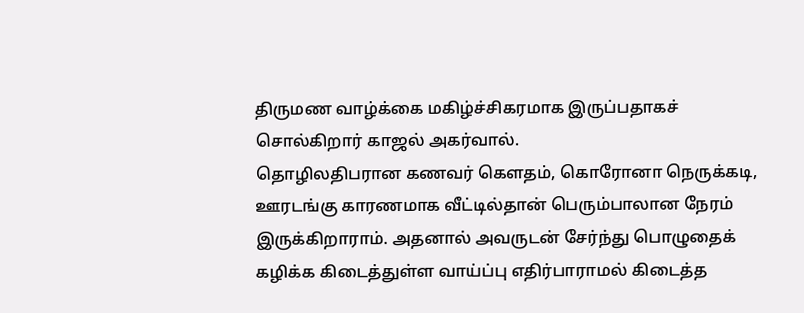திருமண வாழ்க்கை மகிழ்ச்சிகரமாக இருப்பதாகச் சொல்கிறார் காஜல் அகர்வால்.
தொழிலதிபரான கணவர் கௌதம், கொரோனா நெருக்கடி, ஊரடங்கு காரணமாக வீட்டில்தான் பெரும்பாலான நேரம் இருக்கிறாராம். அதனால் அவருடன் சேர்ந்து பொழுதைக் கழிக்க கிடைத்துள்ள வாய்ப்பு எதிர்பாராமல் கிடைத்த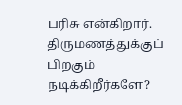பரிசு என்கிறார்.
திருமணத்துக்குப் பிறகும் நடிக்கிறீர்களே?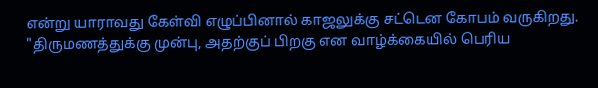என்று யாராவது கேள்வி எழுப்பினால் காஜலுக்கு சட்டென கோபம் வருகிறது.
"திருமணத்துக்கு முன்பு, அதற்குப் பிறகு என வாழ்க்கையில் பெரிய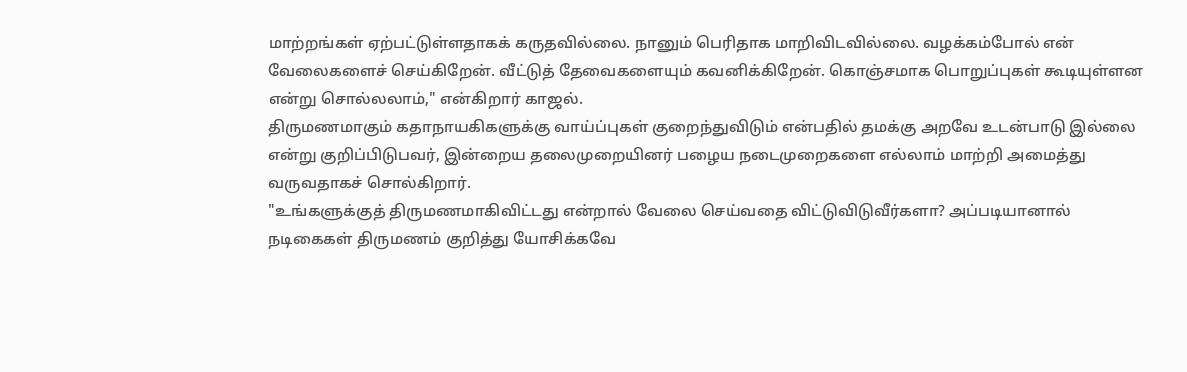மாற்றங்கள் ஏற்பட்டுள்ளதாகக் கருதவில்லை. நானும் பெரிதாக மாறிவிடவில்லை. வழக்கம்போல் என் வேலைகளைச் செய்கிறேன். வீட்டுத் தேவைகளையும் கவனிக்கிறேன். கொஞ்சமாக பொறுப்புகள் கூடியுள்ளன என்று சொல்லலாம்," என்கிறார் காஜல்.
திருமணமாகும் கதாநாயகிகளுக்கு வாய்ப்புகள் குறைந்துவிடும் என்பதில் தமக்கு அறவே உடன்பாடு இல்லை என்று குறிப்பிடுபவர், இன்றைய தலைமுறையினர் பழைய நடைமுறைகளை எல்லாம் மாற்றி அமைத்து வருவதாகச் சொல்கிறார்.
"உங்களுக்குத் திருமணமாகிவிட்டது என்றால் வேலை செய்வதை விட்டுவிடுவீர்களா? அப்படியானால் நடிகைகள் திருமணம் குறித்து யோசிக்கவே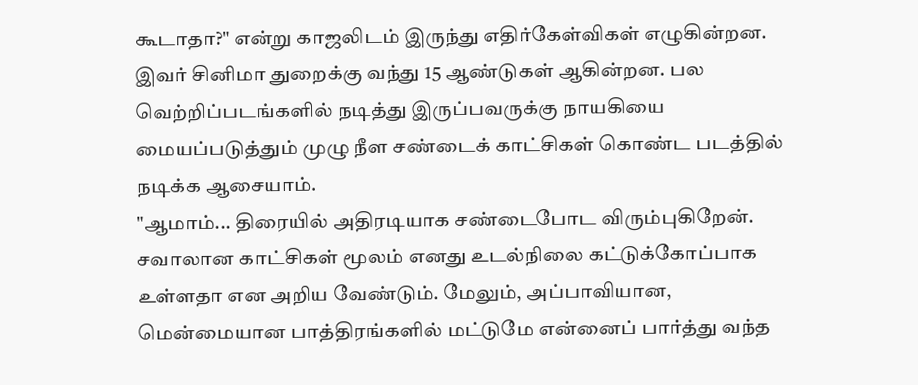கூடாதா?" என்று காஜலிடம் இருந்து எதிர்கேள்விகள் எழுகின்றன.
இவர் சினிமா துறைக்கு வந்து 15 ஆண்டுகள் ஆகின்றன. பல வெற்றிப்படங்களில் நடித்து இருப்பவருக்கு நாயகியை மையப்படுத்தும் முழு நீள சண்டைக் காட்சிகள் கொண்ட படத்தில் நடிக்க ஆசையாம்.
"ஆமாம்... திரையில் அதிரடியாக சண்டைபோட விரும்புகிறேன். சவாலான காட்சிகள் மூலம் எனது உடல்நிலை கட்டுக்கோப்பாக உள்ளதா என அறிய வேண்டும். மேலும், அப்பாவியான, மென்மையான பாத்திரங்களில் மட்டுமே என்னைப் பார்த்து வந்த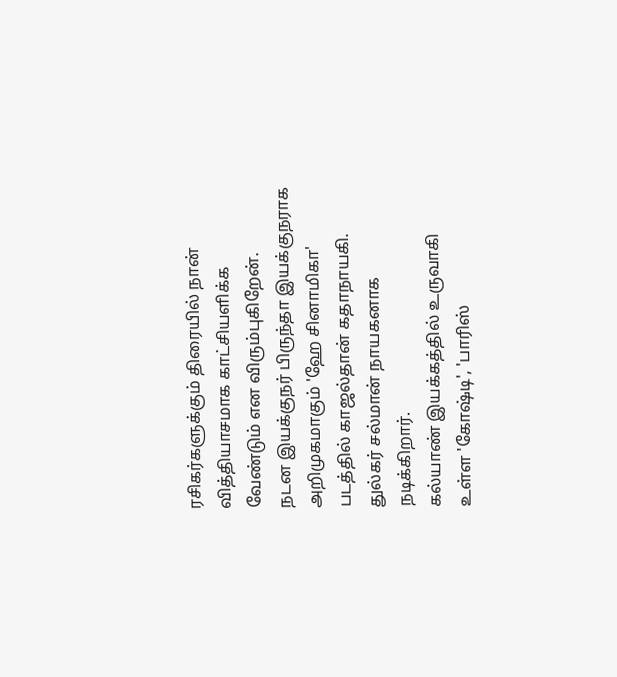ரசிகர்களுக்கும் திரையில் நான் வித்தியாசமாக காட்சியளிக்க வேண்டும் என விரும்புகிறேன்.
நடன இயக்குநர் பிருந்தா இயக்குநராக அறிமுகமாகும் 'ஹே சினாமிகா' படத்தில் காஜல்தான் கதாநாயகி. துல்கர் சல்மான் நாயகனாக நடிக்கிறார்.
கல்யாண் இயக்கத்தில் உருவாகி உள்ள 'கோஷ்டி', 'பாரிஸ்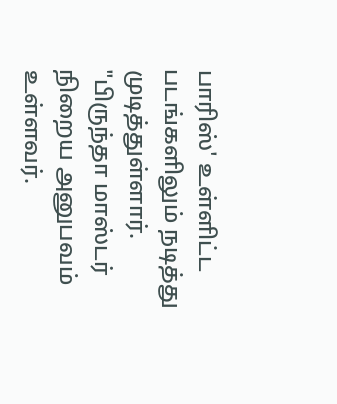பாரிஸ்' உள்ளிட்ட படங்களிலும் நடித்து முடித்துள்ளார்.
"பிருந்தா மாஸ்டர் நிறைய அனுபவம் உள்ளவர்.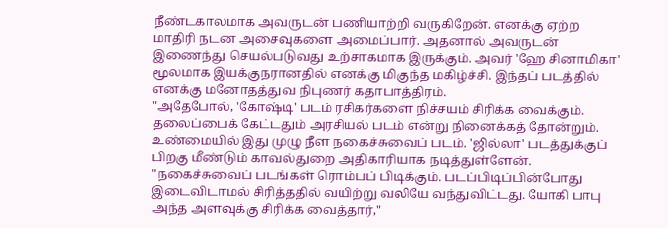நீண்டகாலமாக அவருடன் பணியாற்றி வருகிறேன். எனக்கு ஏற்ற மாதிரி நடன அசைவுகளை அமைப்பார். அதனால் அவருடன் இணைந்து செயல்படுவது உற்சாகமாக இருக்கும். அவர் 'ஹே சினாமிகா' மூலமாக இயக்குநரானதில் எனக்கு மிகுந்த மகிழ்ச்சி. இந்தப் படத்தில் எனக்கு மனோதத்துவ நிபுணர் கதாபாத்திரம்.
"அதேபோல், 'கோஷ்டி' படம் ரசிகர்களை நிச்சயம் சிரிக்க வைக்கும். தலைப்பைக் கேட்டதும் அரசியல் படம் என்று நினைக்கத் தோன்றும். உண்மையில் இது முழு நீள நகைச்சுவைப் படம். 'ஜில்லா' படத்துக்குப் பிறகு மீண்டும் காவல்துறை அதிகாரியாக நடித்துள்ளேன்.
"நகைச்சுவைப் படங்கள் ரொம்பப் பிடிக்கும். படப்பிடிப்பின்போது இடைவிடாமல் சிரித்ததில் வயிற்று வலியே வந்துவிட்டது. யோகி பாபு அந்த அளவுக்கு சிரிக்க வைத்தார்,"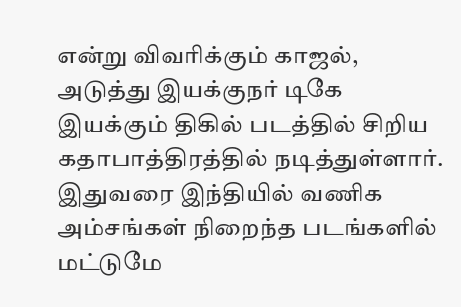என்று விவரிக்கும் காஜல், அடுத்து இயக்குநர் டிகே இயக்கும் திகில் படத்தில் சிறிய கதாபாத்திரத்தில் நடித்துள்ளார்.
இதுவரை இந்தியில் வணிக அம்சங்கள் நிறைந்த படங்களில் மட்டுமே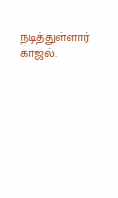நடித்துள்ளார் காஜல்.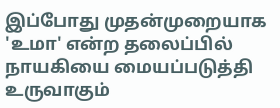இப்போது முதன்முறையாக 'உமா' என்ற தலைப்பில் நாயகியை மையப்படுத்தி உருவாகும்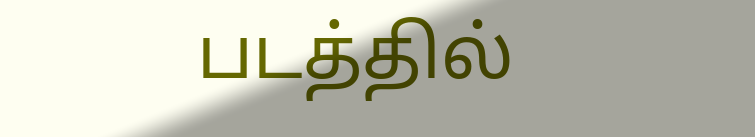படத்தில்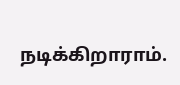நடிக்கிறாராம்.